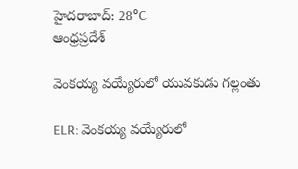హైదరాబాద్: 28°C
ఆంధ్రప్రదేశ్

వెంకయ్య వయ్యేరులో యువకుడు గల్లంతు

ELR: వెంకయ్య వయ్యేరులో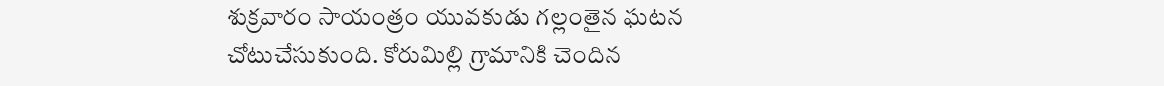శుక్రవారం సాయంత్రం యువకుడు గల్లంతైన ఘటన చోటుచేసుకుంది. కోరుమిల్లి గ్రామానికి చెందిన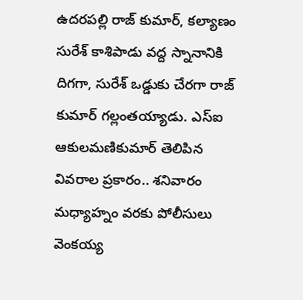ఉదరపల్లి రాజ్ కుమార్, కల్యాణం సురేశ్ కాశిపాడు వద్ద స్నానానికి దిగగా, సురేశ్ ఒడ్డుకు చేరగా రాజ్ కుమార్ గల్లంతయ్యాడు. ఎస్ఐ ఆకులమణికుమార్ తెలిపిన వివరాల ప్రకారం.. శనివారం మధ్యాహ్నం వరకు పోలీసులు వెంకయ్య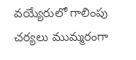వయ్యేరులో గాలింపు చర్యలు ముమ్మరంగా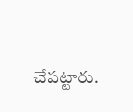చేపట్టారు.